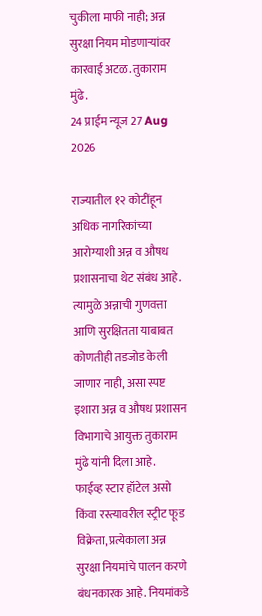चुकीला माफी नाही; अन्न सुरक्षा नियम मोडणाऱ्यांवर कारवाई अटळ. तुकाराम मुंढे.
24 प्राईम न्यूज 27 Aug 2026

राज्यातील १२ कोटींहून अधिक नागरिकांच्या आरोग्याशी अन्न व औषध प्रशासनाचा थेट संबंध आहे. त्यामुळे अन्नाची गुणवत्ता आणि सुरक्षितता याबाबत कोणतीही तडजोड केली जाणार नाही, असा स्पष्ट इशारा अन्न व औषध प्रशासन विभागाचे आयुक्त तुकाराम मुंढे यांनी दिला आहे.
फाईव्ह स्टार हॉटेल असो किंवा रस्त्यावरील स्ट्रीट फूड विक्रेता, प्रत्येकाला अन्न सुरक्षा नियमांचे पालन करणे बंधनकारक आहे. नियमांकडे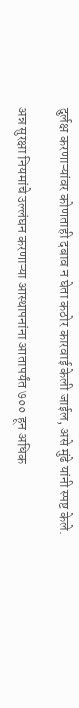दुर्लक्ष करणाऱ्यांवर कोणताही दबाव न घेता कठोर कारवाई केली जाईल, असे मुंढे यांनी स्पष्ट केले.

अन्न सुरक्षा नियमांचे उल्लंघन करणाऱ्या आस्थापनांना आतापर्यंत ७०० हून अधिक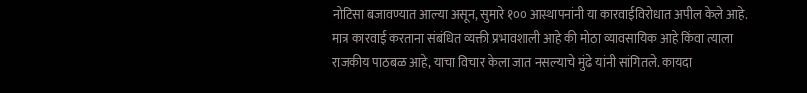नोटिसा बजावण्यात आल्या असून, सुमारे १०० आस्थापनांनी या कारवाईविरोधात अपील केले आहे. मात्र कारवाई करताना संबंधित व्यक्ती प्रभावशाली आहे की मोठा व्यावसायिक आहे किंवा त्याला राजकीय पाठबळ आहे, याचा विचार केला जात नसल्याचे मुंढे यांनी सांगितले. कायदा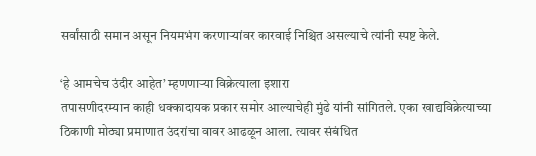सर्वांसाठी समान असून नियमभंग करणाऱ्यांवर कारवाई निश्चित असल्याचे त्यांनी स्पष्ट केले.

‘हे आमचेच उंदीर आहेत’ म्हणणाऱ्या विक्रेत्याला इशारा
तपासणीदरम्यान काही धक्कादायक प्रकार समोर आल्याचेही मुंढे यांनी सांगितले. एका खाद्यविक्रेत्याच्या ठिकाणी मोठ्या प्रमाणात उंदरांचा वावर आढळून आला. त्यावर संबंधित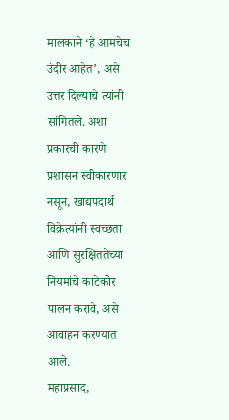मालकाने ‘हे आमचेच उंदीर आहेत’, असे उत्तर दिल्याचे त्यांनी सांगितले. अशा प्रकारची कारणे प्रशासन स्वीकारणार नसून, खाद्यपदार्थ विक्रेत्यांनी स्वच्छता आणि सुरक्षिततेच्या नियमांचे काटेकोर पालन करावे, असे आवाहन करण्यात आले.
महाप्रसाद,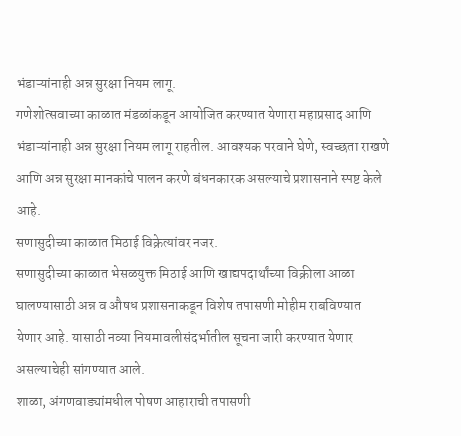भंडाऱ्यांनाही अन्न सुरक्षा नियम लागू.
गणेशोत्सवाच्या काळात मंडळांकडून आयोजित करण्यात येणारा महाप्रसाद आणि भंडाऱ्यांनाही अन्न सुरक्षा नियम लागू राहतील. आवश्यक परवाने घेणे, स्वच्छता राखणे आणि अन्न सुरक्षा मानकांचे पालन करणे बंधनकारक असल्याचे प्रशासनाने स्पष्ट केले आहे.
सणासुदीच्या काळात मिठाई विक्रेत्यांवर नजर.
सणासुदीच्या काळात भेसळयुक्त मिठाई आणि खाद्यपदार्थांच्या विक्रीला आळा घालण्यासाठी अन्न व औषध प्रशासनाकडून विशेष तपासणी मोहीम राबविण्यात येणार आहे. यासाठी नव्या नियमावलीसंदर्भातील सूचना जारी करण्यात येणार असल्याचेही सांगण्यात आले.
शाळा, अंगणवाड्यांमधील पोषण आहाराची तपासणी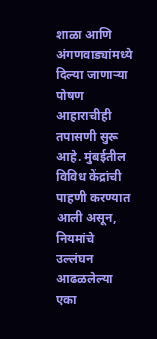शाळा आणि अंगणवाड्यांमध्ये दिल्या जाणाऱ्या पोषण आहाराचीही तपासणी सुरू आहे. मुंबईतील विविध केंद्रांची पाहणी करण्यात आली असून, नियमांचे उल्लंघन आढळलेल्या एका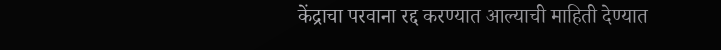केंद्राचा परवाना रद्द करण्यात आल्याची माहिती देण्यात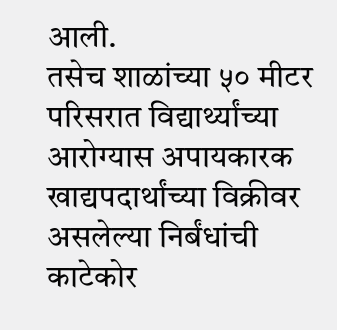आली.
तसेच शाळांच्या ५० मीटर परिसरात विद्यार्थ्यांच्या आरोग्यास अपायकारक खाद्यपदार्थांच्या विक्रीवर असलेल्या निर्बंधांची काटेकोर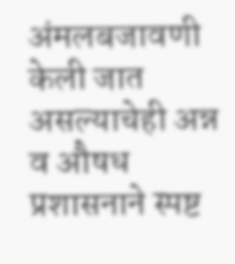अंमलबजावणी केली जात असल्याचेही अन्न व औषध प्रशासनाने स्पष्ट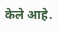केले आहे.